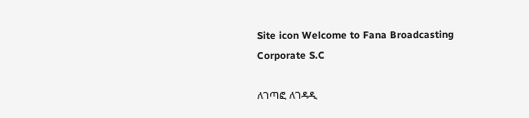Site icon Welcome to Fana Broadcasting Corporate S.C

ለገጣፎ ለገዳዲ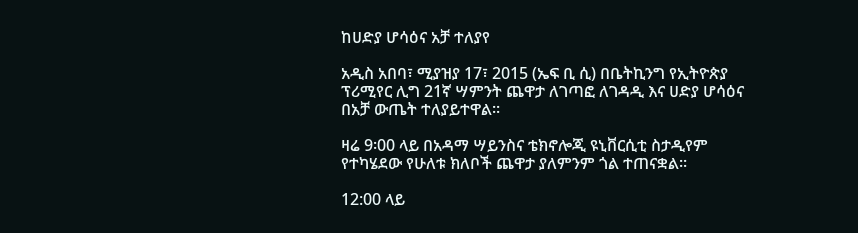ከሀድያ ሆሳዕና አቻ ተለያየ

አዲስ አበባ፣ ሚያዝያ 17፣ 2015 (ኤፍ ቢ ሲ) በቤትኪንግ የኢትዮጵያ ፕሪሚየር ሊግ 21ኛ ሣምንት ጨዋታ ለገጣፎ ለገዳዲ እና ሀድያ ሆሳዕና በአቻ ውጤት ተለያይተዋል፡፡

ዛሬ 9፡00 ላይ በአዳማ ሣይንስና ቴክኖሎጂ ዩኒቨርሲቲ ስታዲየም የተካሄደው የሁለቱ ክለቦች ጨዋታ ያለምንም ጎል ተጠናቋል፡፡

12:00 ላይ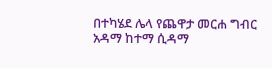በተካሄደ ሌላ የጨዋታ መርሐ ግብር አዳማ ከተማ ሲዳማ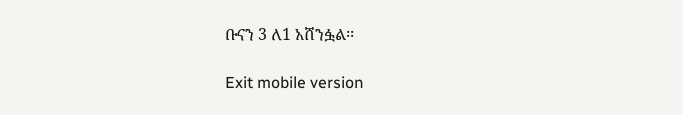ቡናን 3 ለ1 አሸንፏል፡፡

Exit mobile version